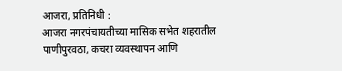आजरा, प्रतिनिधी :
आजरा नगरपंचायतीच्या मासिक सभेत शहरातील पाणीपुरवठा, कचरा व्यवस्थापन आणि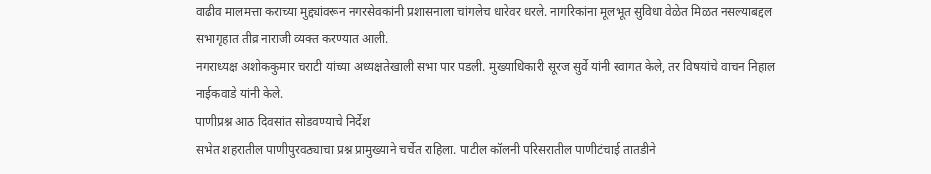वाढीव मालमत्ता कराच्या मुद्द्यांवरून नगरसेवकांनी प्रशासनाला चांगलेच धारेवर धरले. नागरिकांना मूलभूत सुविधा वेळेत मिळत नसल्याबद्दल सभागृहात तीव्र नाराजी व्यक्त करण्यात आली.
नगराध्यक्ष अशोककुमार चराटी यांच्या अध्यक्षतेखाली सभा पार पडली. मुख्याधिकारी सूरज सुर्वे यांनी स्वागत केले, तर विषयांचे वाचन निहाल नाईकवाडे यांनी केले.
पाणीप्रश्न आठ दिवसांत सोडवण्याचे निर्देश
सभेत शहरातील पाणीपुरवठ्याचा प्रश्न प्रामुख्याने चर्चेत राहिला. पाटील कॉलनी परिसरातील पाणीटंचाई तातडीने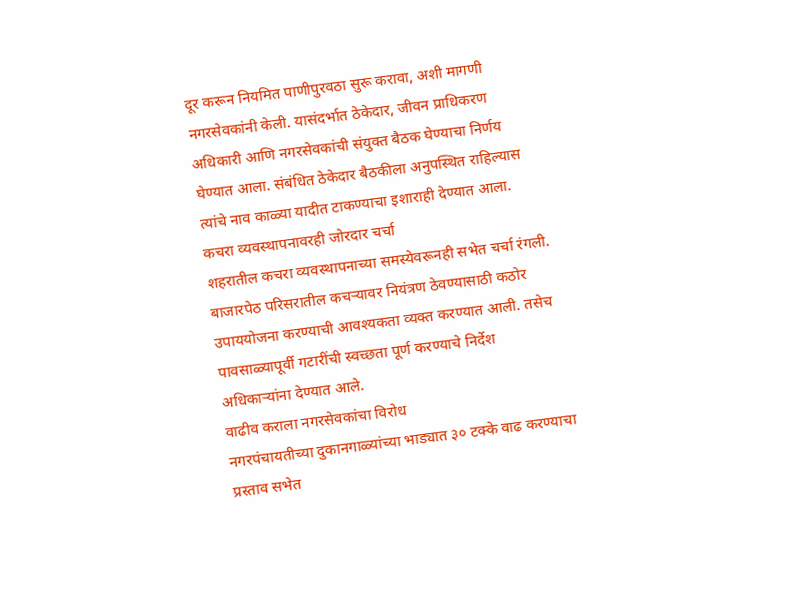दूर करून नियमित पाणीपुरवठा सुरू करावा, अशी मागणी नगरसेवकांनी केली. यासंदर्भात ठेकेदार, जीवन प्राधिकरण अधिकारी आणि नगरसेवकांची संयुक्त बैठक घेण्याचा निर्णय घेण्यात आला. संबंधित ठेकेदार बैठकीला अनुपस्थित राहिल्यास त्यांचे नाव काळ्या यादीत टाकण्याचा इशाराही देण्यात आला.
कचरा व्यवस्थापनावरही जोरदार चर्चा
शहरातील कचरा व्यवस्थापनाच्या समस्येवरूनही सभेत चर्चा रंगली. बाजारपेठ परिसरातील कचऱ्यावर नियंत्रण ठेवण्यासाठी कठोर उपाययोजना करण्याची आवश्यकता व्यक्त करण्यात आली. तसेच पावसाळ्यापूर्वी गटारींची स्वच्छता पूर्ण करण्याचे निर्देश अधिकाऱ्यांना देण्यात आले.
वाढीव कराला नगरसेवकांचा विरोध
नगरपंचायतीच्या दुकानगाळ्यांच्या भाड्यात ३० टक्के वाढ करण्याचा प्रस्ताव सभेत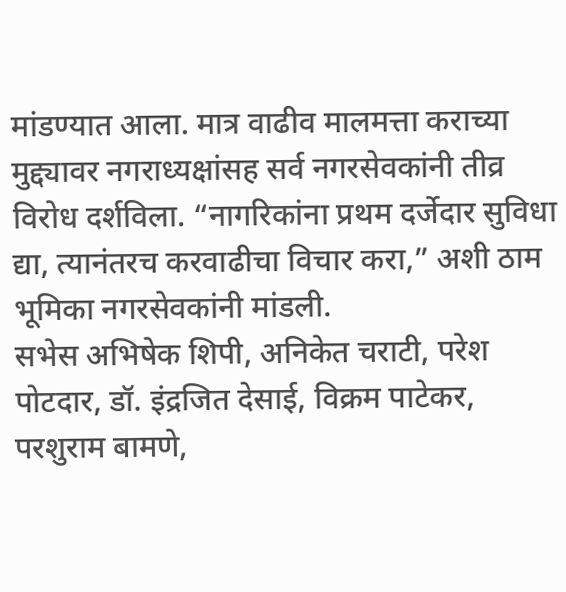मांडण्यात आला. मात्र वाढीव मालमत्ता कराच्या मुद्द्यावर नगराध्यक्षांसह सर्व नगरसेवकांनी तीव्र विरोध दर्शविला. “नागरिकांना प्रथम दर्जेदार सुविधा द्या, त्यानंतरच करवाढीचा विचार करा,” अशी ठाम भूमिका नगरसेवकांनी मांडली.
सभेस अभिषेक शिपी, अनिकेत चराटी, परेश पोटदार, डॉ. इंद्रजित देसाई, विक्रम पाटेकर, परशुराम बामणे,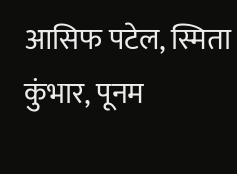आसिफ पटेल, स्मिता कुंभार, पूनम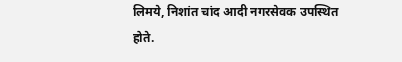लिमये, निशांत चांद आदी नगरसेवक उपस्थित होते.